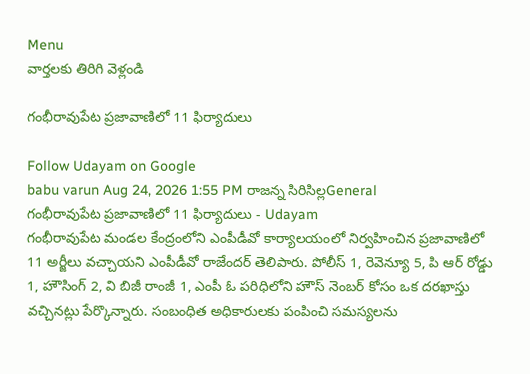Menu
వార్తలకు తిరిగి వెళ్లండి

గంభీరావుపేట ప్రజావాణిలో 11 ఫిర్యాదులు

Follow Udayam on Google
babu varun Aug 24, 2026 1:55 PM రాజన్న సిరిసిల్లGeneral
గంభీరావుపేట ప్రజావాణిలో 11 ఫిర్యాదులు - Udayam
గంభీరావుపేట మండల కేంద్రంలోని ఎంపీడీవో కార్యాలయంలో నిర్వహించిన ప్రజావాణిలో 11 అర్జీలు వచ్చాయని ఎంపీడీవో రాజేందర్ తెలిపారు. పోలీస్ 1, రెవెన్యూ 5, పి ఆర్ రోడ్డు 1, హౌసింగ్ 2, వి బిజీ రాంజీ 1, ఎంపీ ఓ పరిధిలోని హౌస్ నెంబర్ కోసం ఒక దరఖాస్తు వచ్చినట్లు పేర్కొన్నారు. సంబంధిత అధికారులకు పంపించి సమస్యలను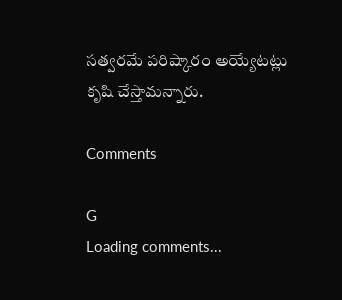సత్వరమే పరిష్కారం అయ్యేటట్లు కృషి చేస్తామన్నారు.

Comments

G
Loading comments...